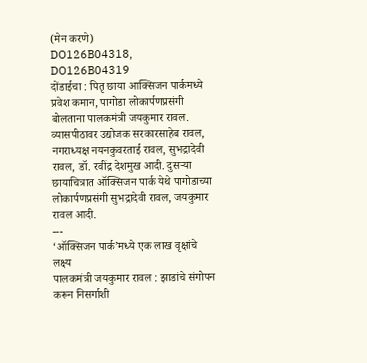(मेन करणे)
DO126B04318, DO126B04319
दोंडाईचा : पितृ छाया आक्सिजन पार्कमध्ये प्रवेश कमान, पागोडा लोकार्पणप्रसंगी बोलताना पालकमंत्री जयकुमार रावल. व्यासपीठावर उद्योजक सरकारसाहेब रावल, नगराध्यक्ष नयनकुवरताई रावल, सुभद्रादेवी रावल, डॉ. रवींद्र देशमुख आदी. दुसऱ्या छायाचित्रात ऑक्सिजन पार्क येथे पागोडाच्या लोकार्पणप्रसंगी सुभद्रादेवी रावल, जयकुमार रावल आदी.
---
‘ऑक्सिजन पार्क’मध्ये एक लाख वृक्षांचे लक्ष्य
पालकमंत्री जयकुमार रावल : झाडांचे संगोपन करून निसर्गाशी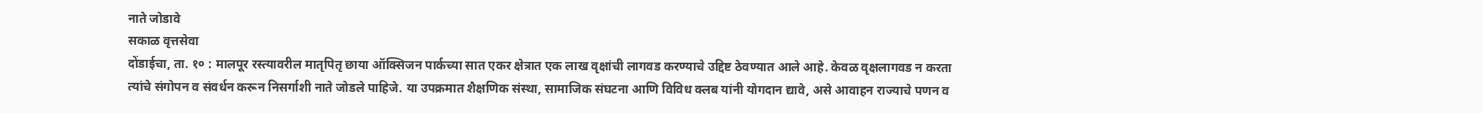नाते जोडावे
सकाळ वृत्तसेवा
दोंडाईचा, ता. १० : मालपूर रस्त्यावरील मातृपितृ छाया ऑक्सिजन पार्कच्या सात एकर क्षेत्रात एक लाख वृक्षांची लागवड करण्याचे उद्दिष्ट ठेवण्यात आले आहे. केवळ वृक्षलागवड न करता त्यांचे संगोपन व संवर्धन करून निसर्गाशी नाते जोडले पाहिजे. या उपक्रमात शैक्षणिक संस्था, सामाजिक संघटना आणि विविध क्लब यांनी योगदान द्यावे, असे आवाहन राज्याचे पणन व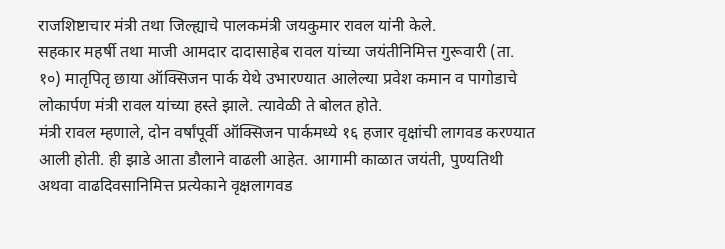राजशिष्टाचार मंत्री तथा जिल्ह्याचे पालकमंत्री जयकुमार रावल यांनी केले.
सहकार महर्षी तथा माजी आमदार दादासाहेब रावल यांच्या जयंतीनिमित्त गुरूवारी (ता. १०) मातृपितृ छाया ऑक्सिजन पार्क येथे उभारण्यात आलेल्या प्रवेश कमान व पागोडाचे लोकार्पण मंत्री रावल यांच्या हस्ते झाले. त्यावेळी ते बोलत होते.
मंत्री रावल म्हणाले, दोन वर्षांपूर्वी ऑक्सिजन पार्कमध्ये १६ हजार वृक्षांची लागवड करण्यात आली होती. ही झाडे आता डौलाने वाढली आहेत. आगामी काळात जयंती, पुण्यतिथी अथवा वाढदिवसानिमित्त प्रत्येकाने वृक्षलागवड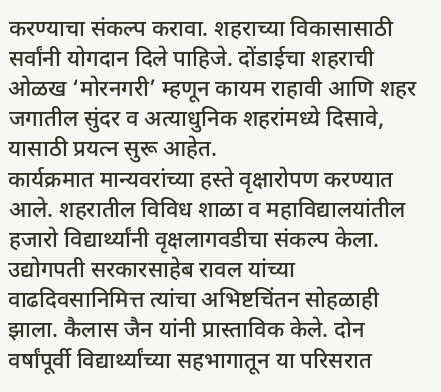करण्याचा संकल्प करावा. शहराच्या विकासासाठी सर्वांनी योगदान दिले पाहिजे. दोंडाईचा शहराची ओळख ‘मोरनगरी’ म्हणून कायम राहावी आणि शहर जगातील सुंदर व अत्याधुनिक शहरांमध्ये दिसावे, यासाठी प्रयत्न सुरू आहेत.
कार्यक्रमात मान्यवरांच्या हस्ते वृक्षारोपण करण्यात आले. शहरातील विविध शाळा व महाविद्यालयांतील हजारो विद्यार्थ्यांनी वृक्षलागवडीचा संकल्प केला. उद्योगपती सरकारसाहेब रावल यांच्या वाढदिवसानिमित्त त्यांचा अभिष्टचिंतन सोहळाही झाला. कैलास जैन यांनी प्रास्ताविक केले. दोन वर्षांपूर्वी विद्यार्थ्यांच्या सहभागातून या परिसरात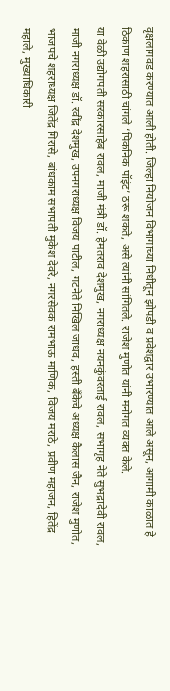वृक्षलागवड करण्यात आली होती. जिल्हा नियोजन विभागाच्या निधीतून झोपडी व प्रवेशद्वार उभारण्यात आले असून, आगामी काळात हे ठिकाण शहरासाठी चांगले ‘पिकनिक पॉइंट’ ठरू शकते, असे त्यांनी सांगितले. राजेश मुणोत यांनी मनोगत व्यक्त केले.
या वेळी उद्योगपती सरकारसाहेब रावल, माजी मंत्री डॉ. हेमतराव देशमुख, नगराध्यक्ष नयनकुंवरताई रावल, सभागृह नेते सुभद्रादेवी रावल, माजी नगराध्यक्ष डॉ. रवींद्र देशमुख, उपनगराध्यक्ष विजय पाटील, गटनेते निखिल जाधव, हस्ती बँकेचे अध्यक्ष कैलास जैन, राजेश मुणोत, भाजपचे शहराध्यक्ष जितेंद्र गिरासे, बांधकाम सभापती मुकेश देवरे, नगरसेवक रामभाऊ माणिक, विजय मराठे, प्रवीण महाजन, हितेंद्र महाले, मुख्याधिकारी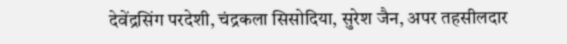देवेंद्रसिंग परदेशी, चंद्रकला सिसोदिया, सुरेश जैन, अपर तहसीलदार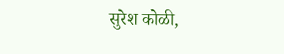सुरेश कोळी,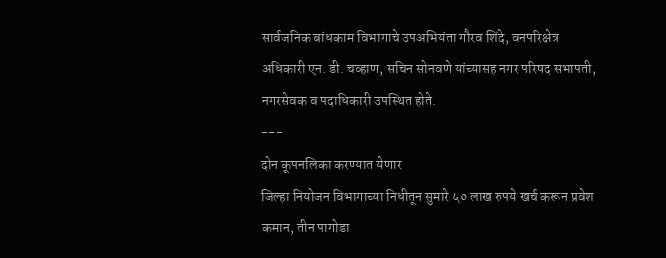सार्वजनिक बांधकाम विभागाचे उपअभियंता गौरव शिंदे, वनपरिक्षेत्र अधिकारी एन. डी. चव्हाण, सचिन सोनवणे यांच्यासह नगर परिषद सभापती, नगरसेवक व पदाधिकारी उपस्थित होते.
---
दोन कूपनलिका करण्यात येणार
जिल्हा नियोजन विभागाच्या निधीतून सुमारे ५० लाख रुपये खर्च करून प्रवेश कमान, तीन पागोडा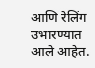आणि रेलिंग उभारण्यात आले आहेत.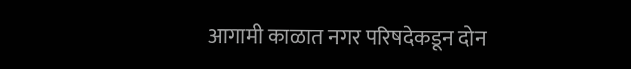आगामी काळात नगर परिषदेकडून दोन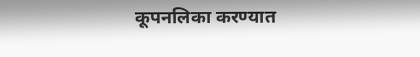कूपनलिका करण्यात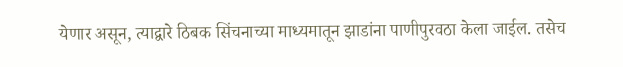येणार असून, त्याद्वारे ठिबक सिंचनाच्या माध्यमातून झाडांना पाणीपुरवठा केला जाईल. तसेच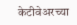केटीवेअरच्या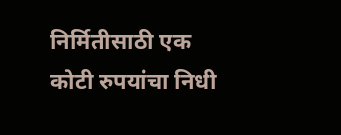निर्मितीसाठी एक कोटी रुपयांचा निधी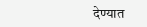देण्यात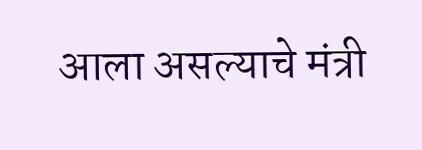आला असल्याचे मंत्री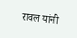रावल यांनी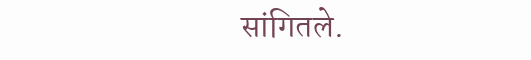सांगितले.